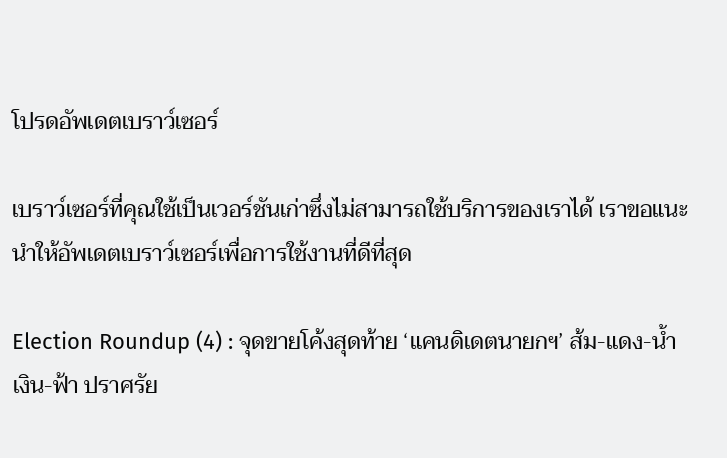โปรดอัพเดตเบราว์เซอร์

เบราว์เซอร์ที่คุณใช้เป็นเวอร์ชันเก่าซึ่งไม่สามารถใช้บริการของเราได้ เราขอแนะนำให้อัพเดตเบราว์เซอร์เพื่อการใช้งานที่ดีที่สุด

Election Roundup (4) : จุดขายโค้งสุดท้าย ‘แคนดิเดตนายกฯ’ ส้ม-แดง-น้ำเงิน-ฟ้า ปราศรัย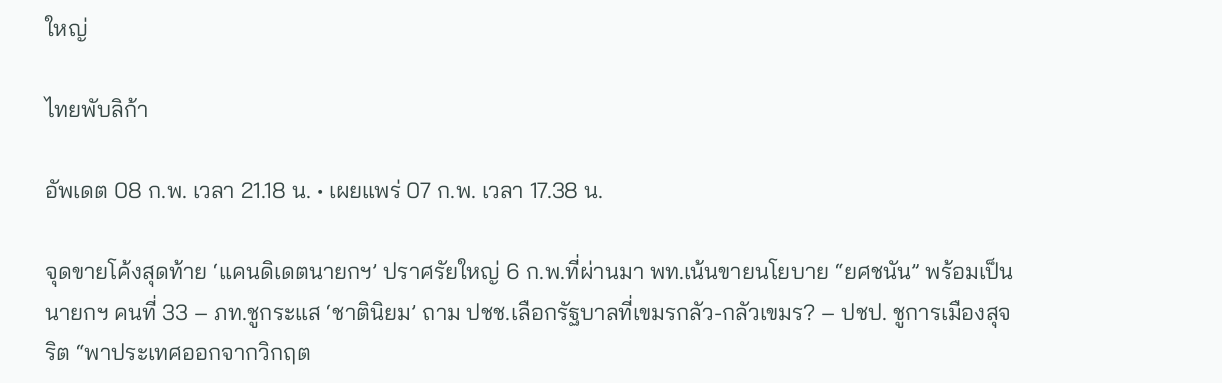ใหญ่

ไทยพับลิก้า

อัพเดต 08 ก.พ. เวลา 21.18 น. • เผยแพร่ 07 ก.พ. เวลา 17.38 น.

จุดขายโค้งสุดท้าย ‘แคนดิเดตนายกฯ’ ปราศรัยใหญ่ 6 ก.พ.ที่ผ่านมา พท.เน้นขายนโยบาย “ยศชนัน” พร้อมเป็นนายกฯ คนที่ 33 – ภท.ชูกระแส ‘ชาตินิยม’ ถาม ปชช.เลือกรัฐบาลที่เขมรกลัว-กลัวเขมร? – ปชป. ชูการเมืองสุจริต “พาประเทศออกจากวิกฤต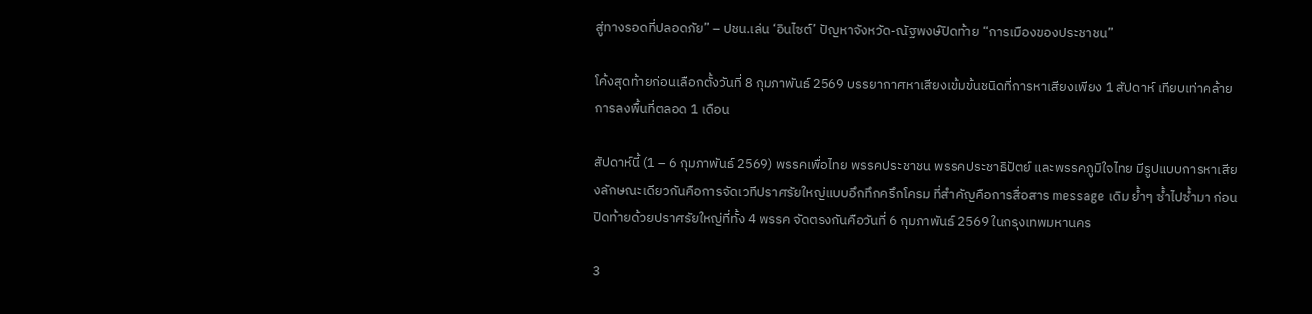สู่ทางรอดที่ปลอดภัย” – ปชน.เล่น ‘อินไซต์’ ปัญหาจังหวัด-ณัฐพงษ์ปิดท้าย “การเมืองของประชาชน”

โค้งสุดท้ายก่อนเลือกตั้งวันที่ 8 กุมภาพันธ์ 2569 บรรยากาศหาเสียงเข้มข้นชนิดที่การหาเสียงเพียง 1 สัปดาห์ เทียบเท่าคล้ายการลงพื้นที่ตลอด 1 เดือน

สัปดาห์นี้ (1 – 6 กุมภาพันธ์ 2569) พรรคเพื่อไทย พรรคประชาชน พรรคประชาธิปัตย์ และพรรคภูมิใจไทย มีรูปแบบการหาเสียงลักษณะเดียวกันคือการจัดเวทีปราศรัยใหญ่แบบอึกทึกครึกโครม ที่สำคัญคือการสื่อสาร message เดิม ย้ำๆ ซ้ำไปซ้ำมา ก่อนปิดท้ายด้วยปราศรัยใหญ่ที่ทั้ง 4 พรรค จัดตรงกันคือวันที่ 6 กุมภาพันธ์ 2569 ในกรุงเทพมหานคร

3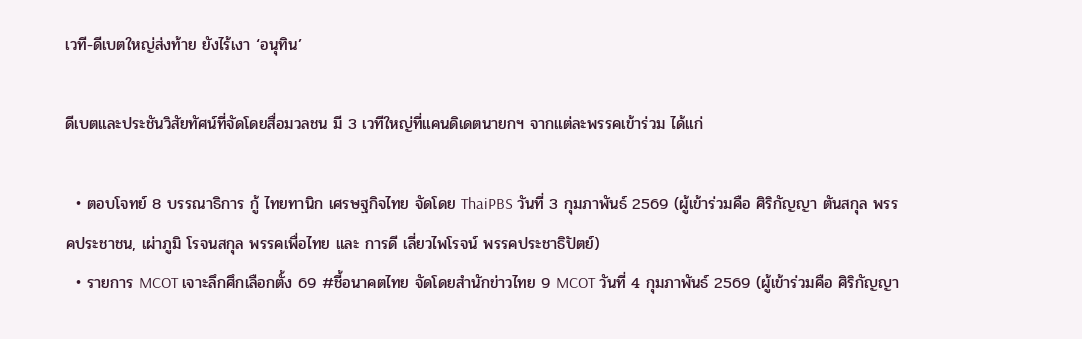เวที-ดีเบตใหญ่ส่งท้าย ยังไร้เงา ‘อนุทิน’

ดีเบตและประชันวิสัยทัศน์ที่จัดโดยสื่อมวลชน มี 3 เวทีใหญ่ที่แคนดิเดตนายกฯ จากแต่ละพรรคเข้าร่วม ได้แก่

  • ตอบโจทย์ 8 บรรณาธิการ กู้ ไทยทานิก เศรษฐกิจไทย จัดโดย ThaiPBS วันที่ 3 กุมภาพันธ์ 2569 (ผู้เข้าร่วมคือ ศิริกัญญา ตันสกุล พรรคประชาชน, เผ่าภูมิ โรจนสกุล พรรคเพื่อไทย และ การดี เลี่ยวไพโรจน์ พรรคประชาธิปัตย์)
  • รายการ MCOT เจาะลึกศึกเลือกตั้ง 69 #ชี้อนาคตไทย จัดโดยสำนักข่าวไทย 9 MCOT วันที่ 4 กุมภาพันธ์ 2569 (ผู้เข้าร่วมคือ ศิริกัญญา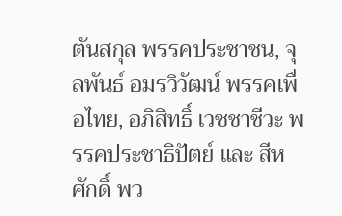ตันสกุล พรรคประชาชน, จุลพันธ์ อมรวิวัฒน์ พรรคเพื่อไทย, อภิสิทธิ์ เวชชาชีวะ พรรคประชาธิปัตย์ และ สีหศักดิ์ พว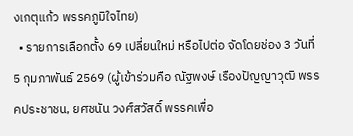งเกตุแก้ว พรรคภูมิใจไทย)
  • รายการเลือกตั้ง 69 เปลี่ยนใหม่ หรือไปต่อ จัดโดยช่อง 3 วันที่ 5 กุมภาพันธ์ 2569 (ผู้เข้าร่วมคือ ณัฐพงษ์ เรืองปัญญาวุฒิ พรรคประชาชน, ยศชนัน วงศ์สวัสดิ์ พรรคเพื่อ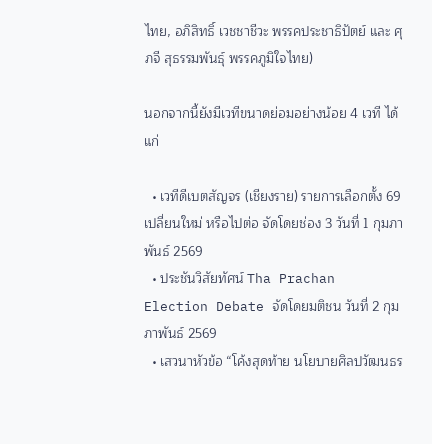ไทย, อภิสิทธิ์ เวชชาชีวะ พรรคประชาธิปัตย์ และ ศุภจี สุธรรมพันธุ์ พรรคภูมิใจไทย)

นอกจากนี้ยังมีเวทีขนาดย่อมอย่างน้อย 4 เวที ได้แก่

  • เวทีดีเบตสัญจร (เชียงราย) รายการเลือกตั้ง 69 เปลี่ยนใหม่ หรือไปต่อ จัดโดยช่อง 3 วันที่ 1 กุมภาพันธ์ 2569
  • ประชันวิสัยทัศน์ Tha Prachan Election Debate จัดโดยมติชน วันที่ 2 กุมภาพันธ์ 2569
  • เสวนาหัวข้อ “โค้งสุดท้าย นโยบายศิลปวัฒนธร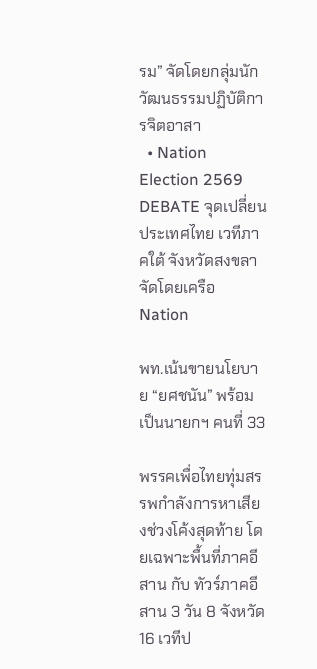รม” จัดโดยกลุ่มนักวัฒนธรรมปฏิบัติการจิตอาสา
  • Nation Election 2569 DEBATE จุดเปลี่ยนประเทศไทย เวทีภาคใต้ จังหวัดสงขลา จัดโดยเครือ Nation

พท.เน้นขายนโยบาย “ยศชนัน” พร้อมเป็นนายกฯ คนที่ 33

พรรคเพื่อไทยทุ่มสรรพกำลังการหาเสียงช่วงโค้งสุดท้าย โดยเฉพาะพื้นที่ภาคอีสาน กับ ทัวร์ภาคอีสาน 3 วัน 8 จังหวัด 16 เวทีป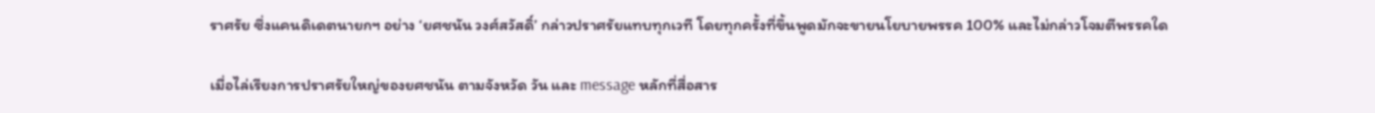ราศรัย ซึ่งแคนดิเดตนายกฯ อย่าง ‘ยศชนัน วงศ์สวัสดิ์’ กล่าวปราศรัยแทบทุกเวที โดยทุกครั้งที่ขึ้นพูดมักจะขายนโยบายพรรค 100% และไม่กล่าวโจมตีพรรคใด

เมื่อไล่เรียงการปราศรัยใหญ่ของยศชนัน ตามจังหวัด วัน และ message หลักที่สื่อสาร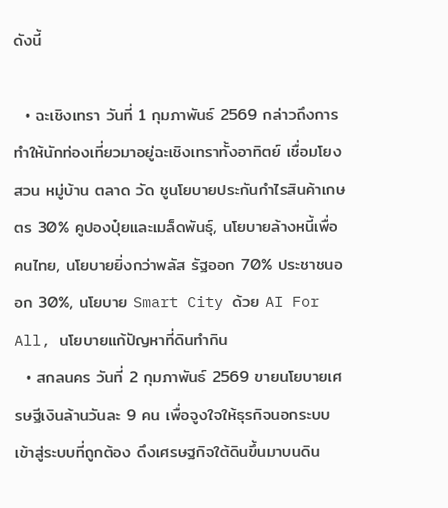ดังนี้

  • ฉะเชิงเทรา วันที่ 1 กุมภาพันธ์ 2569 กล่าวถึงการทำให้นักท่องเที่ยวมาอยู่ฉะเชิงเทราทั้งอาทิตย์ เชื่อมโยง สวน หมู่บ้าน ตลาด วัด ชูนโยบายประกันกำไรสินค้าเกษตร 30% คูปองปุ๋ยและเมล็ดพันธุ์, นโยบายล้างหนี้เพื่อคนไทย, นโยบายยิ่งกว่าพลัส รัฐออก 70% ประชาชนออก 30%, นโยบาย Smart City ด้วย AI For All, นโยบายแก้ปัญหาที่ดินทำกิน
  • สกลนคร วันที่ 2 กุมภาพันธ์ 2569 ขายนโยบายเศรษฐีเงินล้านวันละ 9 คน เพื่อจูงใจให้ธุรกิจนอกระบบเข้าสู่ระบบที่ถูกต้อง ดึงเศรษฐกิจใต้ดินขึ้นมาบนดิน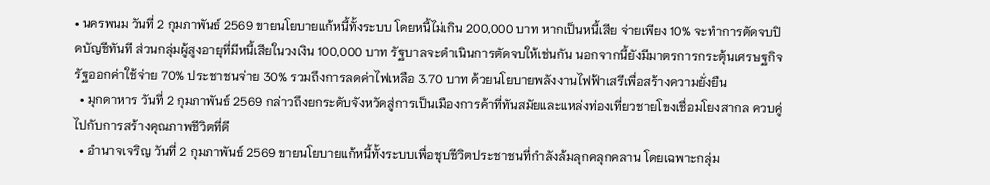• นครพนม วันที่ 2 กุมภาพันธ์ 2569 ขายนโยบายแก้หนี้ทั้งระบบ โดยหนี้ไม่เกิน 200,000 บาท หากเป็นหนี้เสีย จ่ายเพียง 10% จะทำการตัดจบปิดบัญชีทันที ส่วนกลุ่มผู้สูงอายุที่มีหนี้เสียในวงเงิน 100,000 บาท รัฐบาลจะดำเนินการตัดจบให้เช่นกัน นอกจากนี้ยังมีมาตรการกระตุ้นเศรษฐกิจ รัฐออกค่าใช้จ่าย 70% ประชาชนจ่าย 30% รวมถึงการลดค่าไฟเหลือ 3.70 บาท ด้วยนโยบายพลังงานไฟฟ้าเสรีเพื่อสร้างความยั่งยืน
  • มุกดาหาร วันที่ 2 กุมภาพันธ์ 2569 กล่าวถึงยกระดับจังหวัดสู่การเป็นเมืองการค้าที่ทันสมัยและแหล่งท่องเที่ยวชายโขงเชื่อมโยงสากล ควบคู่ไปกับการสร้างคุณภาพชีวิตที่ดี
  • อำนาจเจริญ วันที่ 2 กุมภาพันธ์ 2569 ขายนโยบายแก้หนี้ทั้งระบบเพื่อชุบชีวิตประชาชนที่กำลังล้มลุกคลุกคลาน โดยเฉพาะกลุ่ม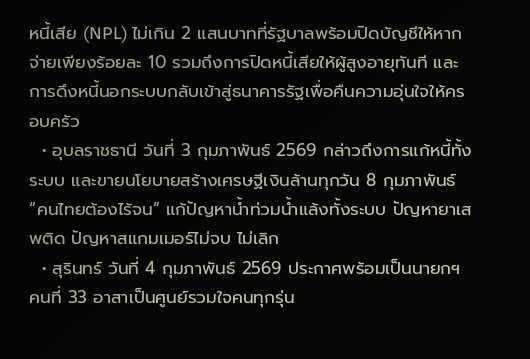หนี้เสีย (NPL) ไม่เกิน 2 แสนบาทที่รัฐบาลพร้อมปิดบัญชีให้หากจ่ายเพียงร้อยละ 10 รวมถึงการปิดหนี้เสียให้ผู้สูงอายุทันที และการดึงหนี้นอกระบบกลับเข้าสู่ธนาคารรัฐเพื่อคืนความอุ่นใจให้ครอบครัว
  • อุบลราชธานี วันที่ 3 กุมภาพันธ์ 2569 กล่าวถึงการแก้หนี้ทั้งระบบ และขายนโยบายสร้างเศรษฐีเงินล้านทุกวัน 8 กุมภาพันธ์ “คนไทยต้องไร้จน” แก้ปัญหาน้ำท่วมน้ำแล้งทั้งระบบ ปัญหายาเสพติด ปัญหาสแกมเมอร์ไม่จบ ไม่เลิก
  • สุรินทร์ วันที่ 4 กุมภาพันธ์ 2569 ประกาศพร้อมเป็นนายกฯ คนที่ 33 อาสาเป็นศูนย์รวมใจคนทุกรุ่น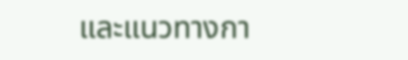และแนวทางกา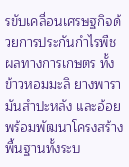รขับเคลื่อนเศรษฐกิจด้วยการประกันกำไรพืชผลทางการเกษตร ทั้งข้าวหอมมะลิ ยางพารา มันสำปะหลัง และอ้อย พร้อมพัฒนาโครงสร้างพื้นฐานทั้งระบ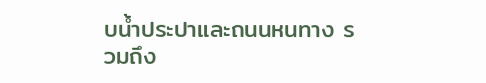บน้ำประปาและถนนหนทาง รวมถึง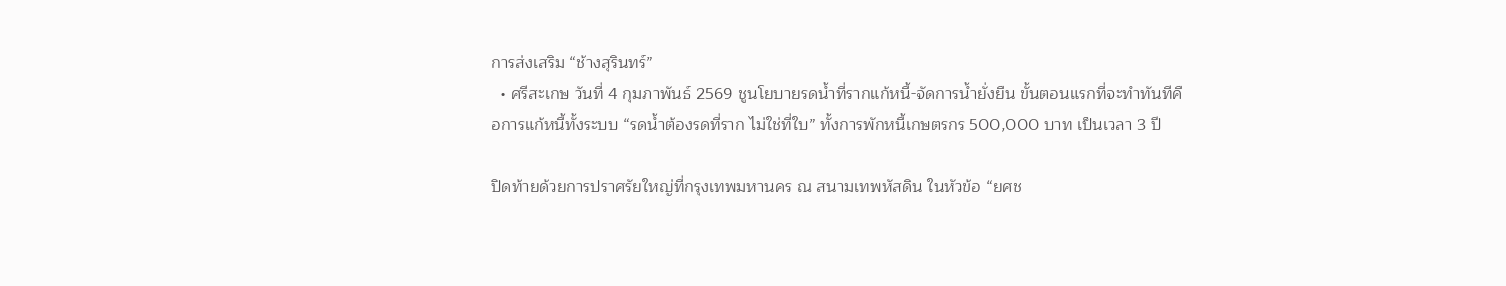การส่งเสริม “ช้างสุรินทร์”
  • ศรีสะเกษ วันที่ 4 กุมภาพันธ์ 2569 ชูนโยบายรดน้ำที่รากแก้หนี้-จัดการน้ำยั่งยืน ขั้นตอนแรกที่จะทำทันทีคือการแก้หนี้ทั้งระบบ “รดน้ำต้องรดที่ราก ไม่ใช่ที่ใบ” ทั้งการพักหนี้เกษตรกร 500,000 บาท เป็นเวลา 3 ปี

ปิดท้ายด้วยการปราศรัยใหญ่ที่กรุงเทพมหานคร ณ สนามเทพหัสดิน ในหัวข้อ “ยศช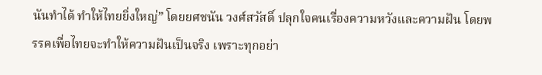นันทำได้ ทำให้ไทยยิ่งใหญ่” โดยยศชนัน วงศ์สวัสดิ์ ปลุกใจคนเรื่องความหวังและความฝัน โดยพรรคเพื่อไทยจะทำให้ความฝันเป็นจริง เพราะทุกอย่า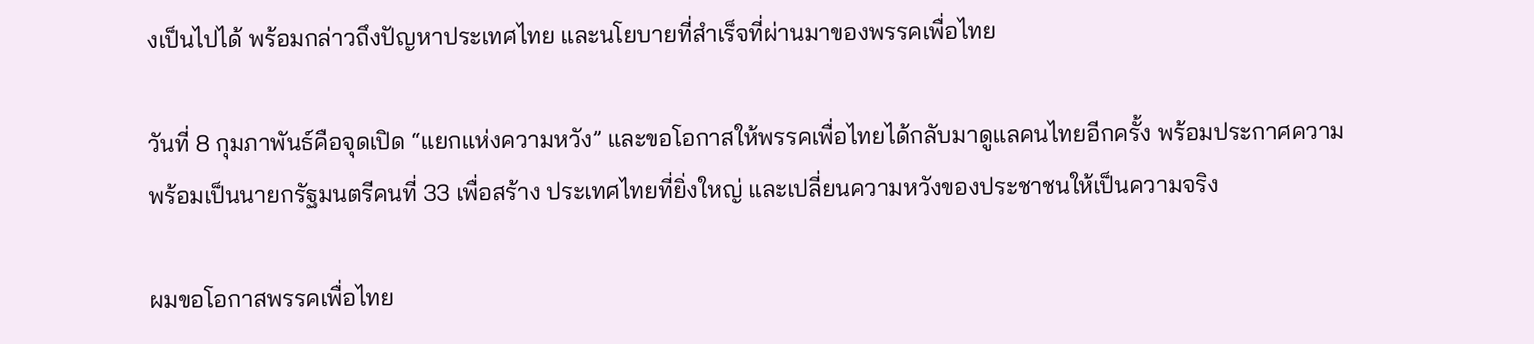งเป็นไปได้ พร้อมกล่าวถึงปัญหาประเทศไทย และนโยบายที่สำเร็จที่ผ่านมาของพรรคเพื่อไทย

วันที่ 8 กุมภาพันธ์คือจุดเปิด “แยกแห่งความหวัง” และขอโอกาสให้พรรคเพื่อไทยได้กลับมาดูแลคนไทยอีกครั้ง พร้อมประกาศความพร้อมเป็นนายกรัฐมนตรีคนที่ 33 เพื่อสร้าง ประเทศไทยที่ยิ่งใหญ่ และเปลี่ยนความหวังของประชาชนให้เป็นความจริง

ผมขอโอกาสพรรคเพื่อไทย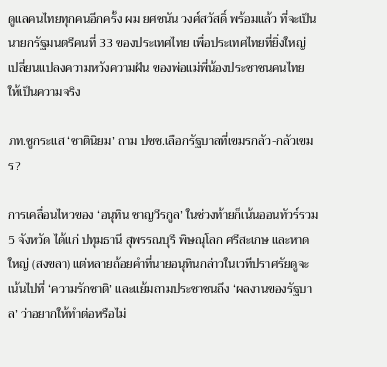ดูแลคนไทยทุกคนอีกครั้ง ผม ยศชนัน วงศ์สวัสดิ์ พร้อมแล้ว ที่จะเป็นนายกรัฐมนตรีคนที่ 33 ของประเทศไทย เพื่อประเทศไทยที่ยิ่งใหญ่ เปลี่ยนแปลงความหวังความฝัน ของพ่อแม่พี่น้องประชาชนคนไทย ให้เป็นความจริง

ภท.ชูกระแส ‘ชาตินิยม’ ถาม ปชช.เลือกรัฐบาลที่เขมรกลัว-กลัวเขมร?

การเคลื่อนไหวของ ‘อนุทิน ชาญวีรกูล’ ในช่วงท้ายก็เน้นออนทัวร์รวม 5 จังหวัด ได้แก่ ปทุมธานี สุพรรณบุรี พิษณุโลก ศรีสะเกษ และหาดใหญ่ (สงขลา) แต่หลายถ้อยคำที่นายอนุทินกล่าวในเวทีปราศรัยดูจะเน้นไปที่ ‘ความรักชาติ’ และแย้มถามประชาชนถึง ‘ผลงานของรัฐบาล’ ว่าอยากให้ทำต่อหรือไม่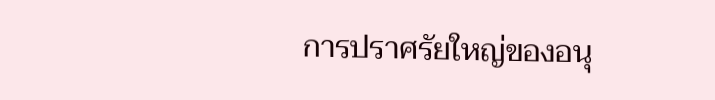การปราศรัยใหญ่ของอนุ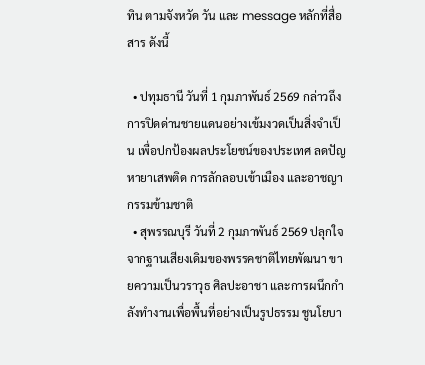ทิน ตามจังหวัด วัน และ message หลักที่สื่อสาร ดังนี้

  • ปทุมธานี วันที่ 1 กุมภาพันธ์ 2569 กล่าวถึงการปิดด่านชายแดนอย่างเข้มงวดเป็นสิ่งจำเป็น เพื่อปกป้องผลประโยชน์ของประเทศ ลดปัญหายาเสพติด การลักลอบเข้าเมือง และอาชญากรรมข้ามชาติ
  • สุพรรณบุรี วันที่ 2 กุมภาพันธ์ 2569 ปลุกใจจากฐานเสียงเดิมของพรรคชาติไทยพัฒนา ขายความเป็นวราวุธ ศิลปะอาชา และการผนึกกำลังทำงานเพื่อพื้นที่อย่างเป็นรูปธรรม ชูนโยบา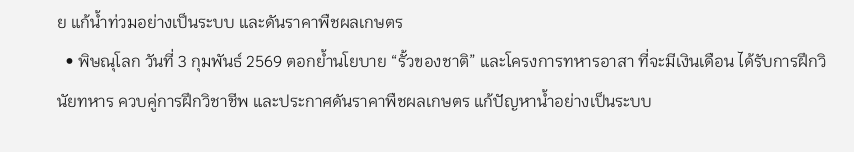ย แก้น้ำท่วมอย่างเป็นระบบ และดันราคาพืชผลเกษตร
  • พิษณุโลก วันที่ 3 กุมพันธ์ 2569 ตอกย้ำนโยบาย “รั้วของชาติ” และโครงการทหารอาสา ที่จะมีเงินเดือน ได้รับการฝึกวินัยทหาร ควบคู่การฝึกวิชาชีพ และประกาศดันราคาพืชผลเกษตร แก้ปัญหาน้ำอย่างเป็นระบบ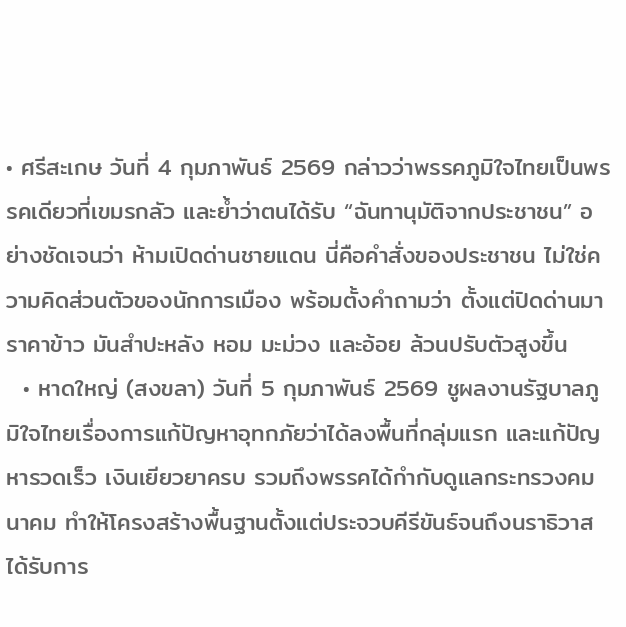• ศรีสะเกษ วันที่ 4 กุมภาพันธ์ 2569 กล่าวว่าพรรคภูมิใจไทยเป็นพรรคเดียวที่เขมรกลัว และย้ำว่าตนได้รับ “ฉันทานุมัติจากประชาชน” อย่างชัดเจนว่า ห้ามเปิดด่านชายแดน นี่คือคำสั่งของประชาชน ไม่ใช่ความคิดส่วนตัวของนักการเมือง พร้อมตั้งคำถามว่า ตั้งแต่ปิดด่านมา ราคาข้าว มันสำปะหลัง หอม มะม่วง และอ้อย ล้วนปรับตัวสูงขึ้น
  • หาดใหญ่ (สงขลา) วันที่ 5 กุมภาพันธ์ 2569 ชูผลงานรัฐบาลภูมิใจไทยเรื่องการแก้ปัญหาอุทกภัยว่าได้ลงพื้นที่กลุ่มแรก และแก้ปัญหารวดเร็ว เงินเยียวยาครบ รวมถึงพรรคได้กำกับดูแลกระทรวงคมนาคม ทำให้โครงสร้างพื้นฐานตั้งแต่ประจวบคีรีขันธ์จนถึงนราธิวาสได้รับการ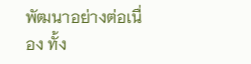พัฒนาอย่างต่อเนื่อง ทั้ง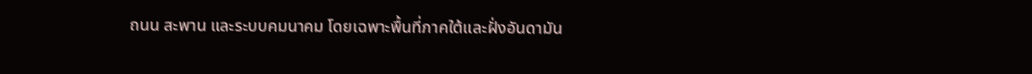ถนน สะพาน และระบบคมนาคม โดยเฉพาะพื้นที่ภาคใต้และฝั่งอันดามัน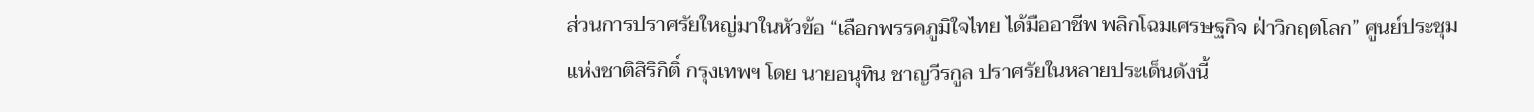ส่วนการปราศรัยใหญ่มาในหัวข้อ “เลือกพรรคภูมิใจไทย ได้มืออาชีพ พลิกโฉมเศรษฐกิจ ฝ่าวิกฤตโลก” ศูนย์ประชุมแห่งชาติสิริกิติ์ กรุงเทพฯ โดย นายอนุทิน ชาญวีรกูล ปราศรัยในหลายประเด็นดังนี้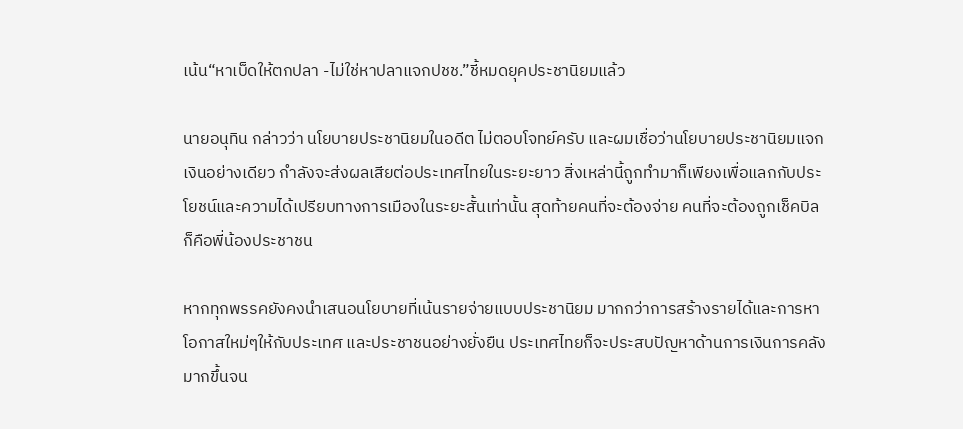เน้น“หาเบ็ดให้ตกปลา -ไม่ใช่หาปลาแจกปชช.”ชี้หมดยุคประชานิยมแล้ว

นายอนุทิน กล่าวว่า นโยบายประชานิยมในอดีต ไม่ตอบโจทย์ครับ และผมเชื่อว่านโยบายประชานิยมแจกเงินอย่างเดียว กำลังจะส่งผลเสียต่อประเทศไทยในระยะยาว สิ่งเหล่านี้ถูกทำมาก็เพียงเพื่อแลกกับประโยชน์และความได้เปรียบทางการเมืองในระยะสั้นเท่านั้น สุดท้ายคนที่จะต้องจ่าย คนที่จะต้องถูกเช็คบิล ก็คือพี่น้องประชาชน

หากทุกพรรคยังคงนำเสนอนโยบายที่เน้นรายจ่ายแบบประชานิยม มากกว่าการสร้างรายได้และการหาโอกาสใหม่ๆให้กับประเทศ และประชาชนอย่างยั่งยืน ประเทศไทยก็จะประสบปัญหาด้านการเงินการคลังมากขึ้นจน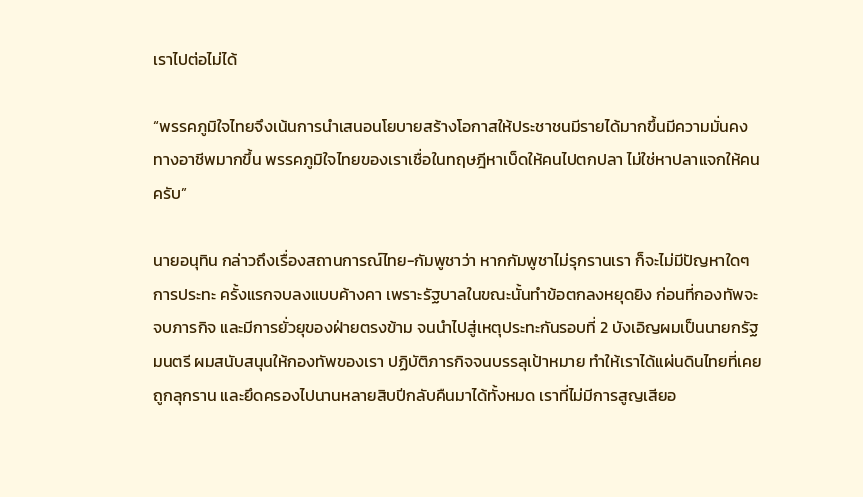เราไปต่อไม่ได้

“พรรคภูมิใจไทยจึงเน้นการนำเสนอนโยบายสร้างโอกาสให้ประชาชนมีรายได้มากขึ้นมีความมั่นคงทางอาชีพมากขึ้น พรรคภูมิใจไทยของเราเชื่อในทฤษฎีหาเบ็ดให้คนไปตกปลา ไม่ใช่หาปลาแจกให้คนครับ”

นายอนุทิน กล่าวถึงเรื่องสถานการณ์ไทย-กัมพูชาว่า หากกัมพูชาไม่รุกรานเรา ก็จะไม่มีปัญหาใดๆ การประทะ ครั้งแรกจบลงแบบค้างคา เพราะรัฐบาลในขณะนั้นทำข้อตกลงหยุดยิง ก่อนที่กองทัพจะจบภารกิจ และมีการยั่วยุของฝ่ายตรงข้าม จนนำไปสู่เหตุประทะกันรอบที่ 2 บังเอิญผมเป็นนายกรัฐมนตรี ผมสนับสนุนให้กองทัพของเรา ปฏิบัติภารกิจจนบรรลุเป้าหมาย ทำให้เราได้แผ่นดินไทยที่เคยถูกลุกราน และยึดครองไปนานหลายสิบปีกลับคืนมาได้ทั้งหมด เราที่ไม่มีการสูญเสียอ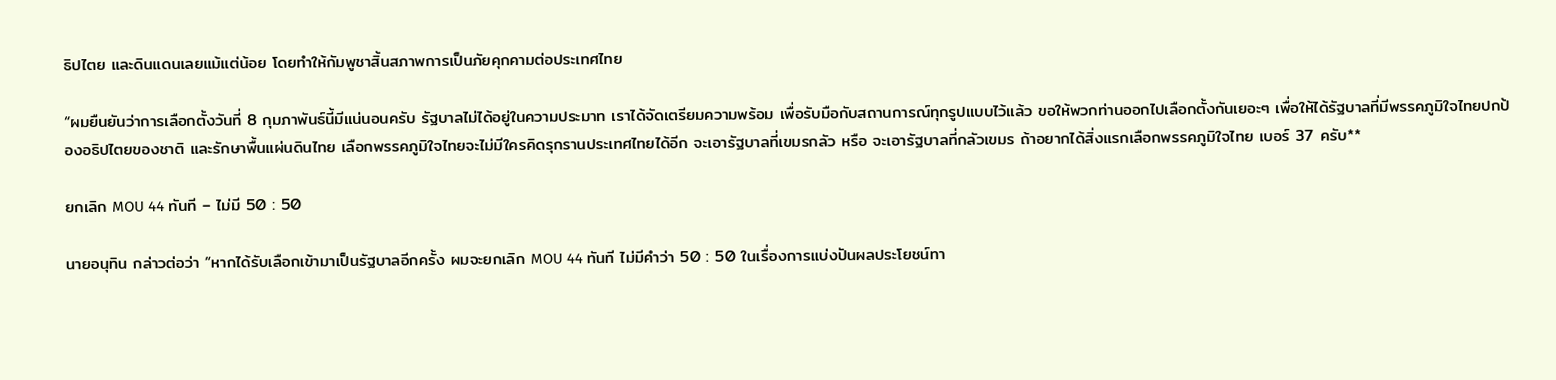ธิปไตย และดินแดนเลยแม้แต่น้อย โดยทำให้กัมพูชาสิ้นสภาพการเป็นภัยคุกคามต่อประเทศไทย

“ผมยืนยันว่าการเลือกตั้งวันที่ 8 กุมภาพันธ์นี้มีแน่นอนครับ รัฐบาลไม่ได้อยู่ในความประมาท เราได้จัดเตรียมความพร้อม เพื่อรับมือกับสถานการณ์ทุกรูปแบบไว้แล้ว ขอให้พวกท่านออกไปเลือกตั้งกันเยอะๆ เพื่อให้ได้รัฐบาลที่มีพรรคภูมิใจไทยปกป้องอธิปไตยของชาติ และรักษาพื้นแผ่นดินไทย เลือกพรรคภูมิใจไทยจะไม่มีใครคิดรุกรานประเทศไทยได้อีก จะเอารัฐบาลที่เขมรกลัว หรือ จะเอารัฐบาลที่กลัวเขมร ถ้าอยากได้สิ่งแรกเลือกพรรคภูมิใจไทย เบอร์ 37 ครับ**

ยกเลิก MOU 44 ทันที – ไม่มี 50 : 50

นายอนุทิน กล่าวต่อว่า “หากได้รับเลือกเข้ามาเป็นรัฐบาลอีกครั้ง ผมจะยกเลิก MOU 44 ทันที ไม่มีคำว่า 50 : 50 ในเรื่องการแบ่งปันผลประโยชน์ทา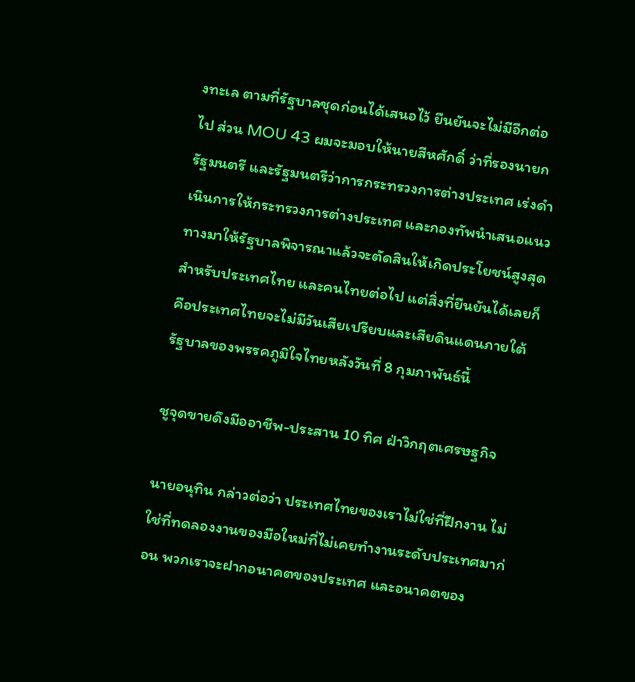งทะเล ตามที่รัฐบาลชุดก่อนได้เสนอไว้ ยืนยันจะไม่มีอีกต่อไป ส่วน MOU 43 ผมจะมอบให้นายสีหศักดิ์ ว่าที่รองนายกรัฐมนตรี และรัฐมนตรีว่าการกระทรวงการต่างประเทศ เร่งดำเนินการให้กระทรวงการต่างประเทศ และกองทัพนำเสนอแนวทางมาให้รัฐบาลพิจารณาแล้วจะตัดสินให้เกิดประโยชน์สูงสุดสำหรับประเทศไทย และคนไทยต่อไป แต่สิ่งที่ยืนยันได้เลยก็คือประเทศไทยจะไม่มีวันเสียเปรียบและเสียดินแดนภายใต้รัฐบาลของพรรคภูมิใจไทยหลังวันที่ 8 กุมภาพันธ์นี้

ชูจุดขายดึงมืออาชีพ-ประสาน 10 ทิศ ฝ่าวิกฤตเศรษฐกิจ

นายอนุทิน กล่าวต่อว่า ประเทศไทยของเราไม่ใช่ที่ฝึกงาน ไม่ใช่ที่ทดลองงานของมือใหม่ที่ไม่เคยทำงานระดับประเทศมาก่อน พวกเราจะฝากอนาคตของประเทศ และอนาคตของ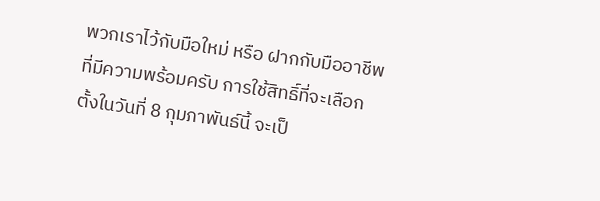พวกเราไว้กับมือใหม่ หรือ ฝากกับมืออาชีพที่มีความพร้อมครับ การใช้สิทธิ์ที่จะเลือกตั้งในวันที่ 8 กุมภาพันธ์นี้ จะเป็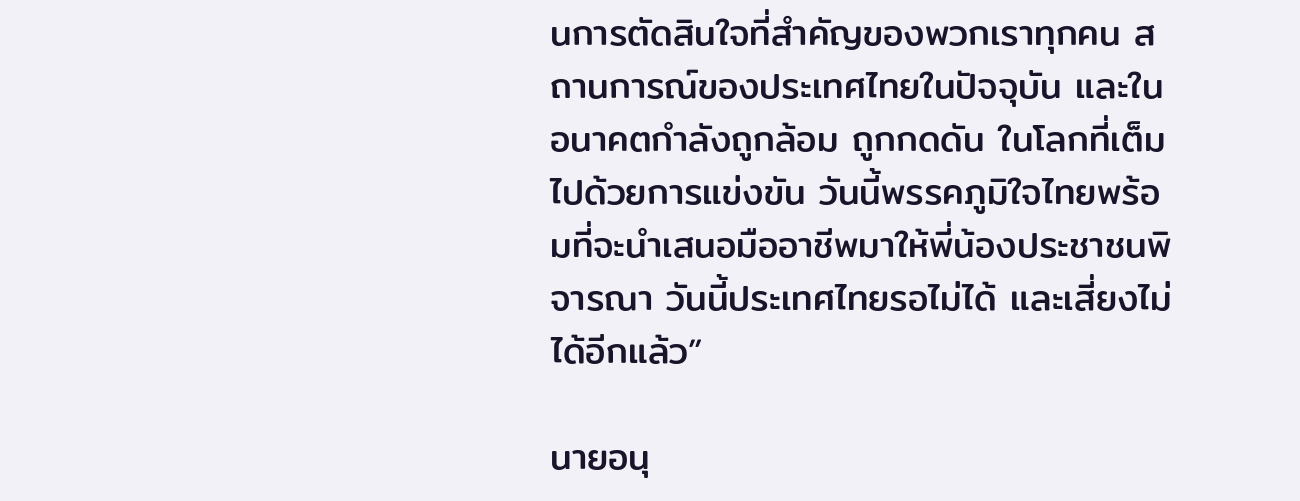นการตัดสินใจที่สำคัญของพวกเราทุกคน สถานการณ์ของประเทศไทยในปัจจุบัน และในอนาคตกำลังถูกล้อม ถูกกดดัน ในโลกที่เต็มไปด้วยการแข่งขัน วันนี้พรรคภูมิใจไทยพร้อมที่จะนำเสนอมืออาชีพมาให้พี่น้องประชาชนพิจารณา วันนี้ประเทศไทยรอไม่ได้ และเสี่ยงไม่ได้อีกแล้ว”

นายอนุ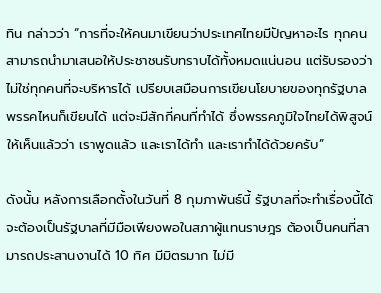ทิน กล่าวว่า “การที่จะให้คนมาเขียนว่าประเทศไทยมีปัญหาอะไร ทุกคนสามารถนำมาเสนอให้ประชาชนรับทราบได้ทั้งหมดแน่นอน แต่รับรองว่าไม่ใช่ทุกคนที่จะบริหารได้ เปรียบเสมือนการเขียนโยบายของทุกรัฐบาล พรรคไหนก็เขียนได้ แต่จะมีสักกี่คนที่ทำได้ ซึ่งพรรคภูมิใจไทยได้พิสูจน์ให้เห็นแล้วว่า เราพูดแล้ว และเราได้ทำ และเราทำได้ด้วยครับ”

ดังนั้น หลังการเลือกตั้งในวันที่ 8 กุมภาพันธ์นี้ รัฐบาลที่จะทำเรื่องนี้ได้จะต้องเป็นรัฐบาลที่มีมือเพียงพอในสภาผู้แทนราษฎร ต้องเป็นคนที่สามารถประสานงานได้ 10 ทิศ มีมิตรมาก ไม่มี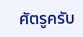ศัตรูครับ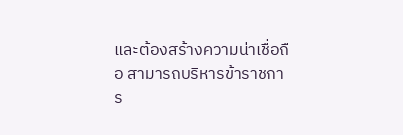และต้องสร้างความน่าเชื่อถือ สามารถบริหารข้าราชการ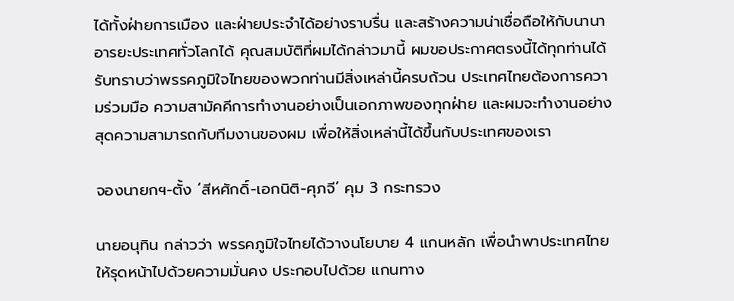ได้ทั้งฝ่ายการเมือง และฝ่ายประจำได้อย่างราบรื่น และสร้างความน่าเชื่อถือให้กับนานาอารยะประเทศทั่วโลกได้ คุณสมบัติที่ผมได้กล่าวมานี้ ผมขอประกาศตรงนี้ได้ทุกท่านได้รับทราบว่าพรรคภูมิใจไทยของพวกท่านมีสิ่งเหล่านี้ครบถ้วน ประเทศไทยต้องการความร่วมมือ ความสามัคคีการทำงานอย่างเป็นเอกภาพของทุกฝ่าย และผมจะทำงานอย่างสุดความสามารถกับทีมงานของผม เพื่อให้สิ่งเหล่านี้ได้ขึ้นกับประเทศของเรา

จองนายกฯ-ตั้ง ‘สีหศักดิ์-เอกนิติ-ศุภจี’ คุม 3 กระทรวง

นายอนุทิน กล่าวว่า พรรคภูมิใจไทยได้วางนโยบาย 4 แกนหลัก เพื่อนำพาประเทศไทยให้รุดหน้าไปด้วยความมั่นคง ประกอบไปด้วย แกนทาง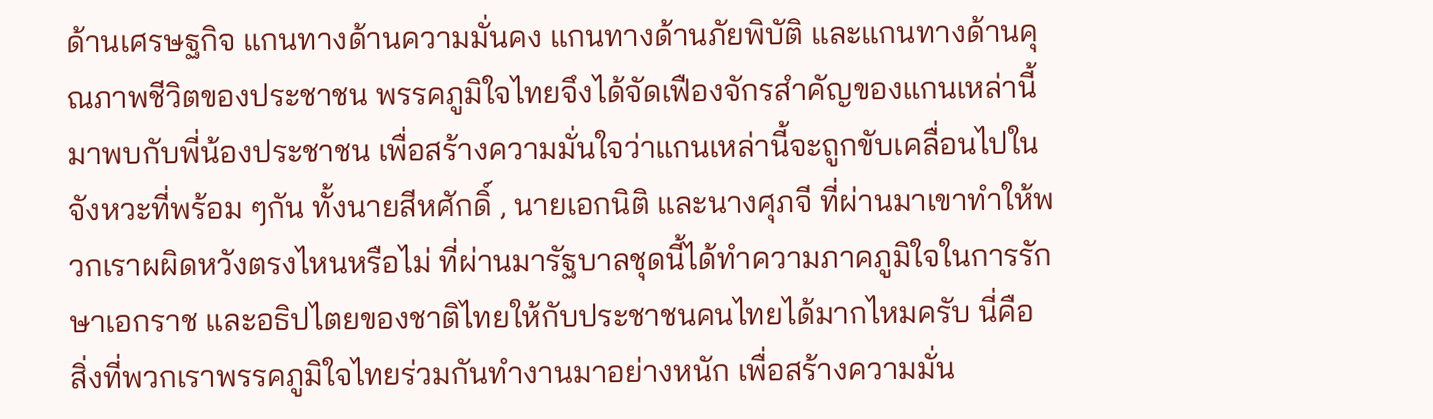ด้านเศรษฐกิจ แกนทางด้านความมั่นคง แกนทางด้านภัยพิบัติ และแกนทางด้านคุณภาพชีวิตของประชาชน พรรคภูมิใจไทยจึงได้จัดเฟืองจักรสำคัญของแกนเหล่านี้มาพบกับพี่น้องประชาชน เพื่อสร้างความมั่นใจว่าแกนเหล่านี้จะถูกขับเคลื่อนไปในจังหวะที่พร้อม ๆกัน ทั้งนายสีหศักดิ์ , นายเอกนิติ และนางศุภจี ที่ผ่านมาเขาทำให้พวกเราผผิดหวังตรงไหนหรือไม่ ที่ผ่านมารัฐบาลชุดนี้ได้ทำความภาคภูมิใจในการรักษาเอกราช และอธิปไตยของชาติไทยให้กับประชาชนคนไทยได้มากไหมครับ นี่คือ สิ่งที่พวกเราพรรคภูมิใจไทยร่วมกันทำงานมาอย่างหนัก เพื่อสร้างความมั่น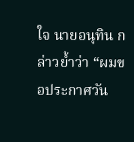ใจ นายอนุทิน กล่าวย้ำว่า “ผมขอประกาศวัน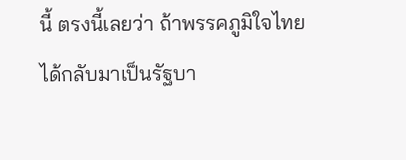นี้ ตรงนี้เลยว่า ถ้าพรรคภูมิใจไทยได้กลับมาเป็นรัฐบา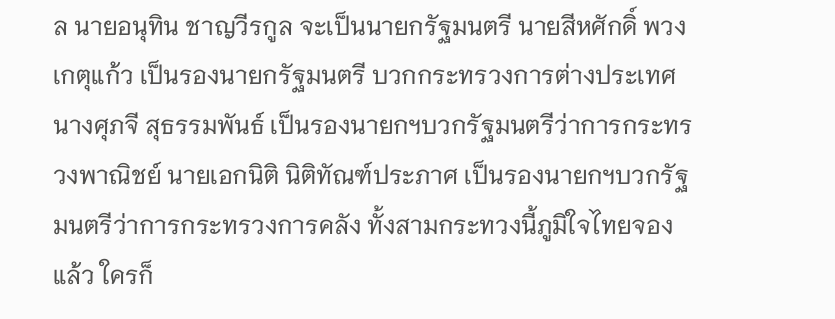ล นายอนุทิน ชาญวีรกูล จะเป็นนายกรัฐมนตรี นายสีหศักดิ์ พวงเกตุแก้ว เป็นรองนายกรัฐมนตรี บวกกระทรวงการต่างประเทศ นางศุภจี สุธรรมพันธ์ เป็นรองนายกฯบวกรัฐมนตรีว่าการกระทรวงพาณิชย์ นายเอกนิติ นิติทัณฑ์ประภาศ เป็นรองนายกฯบวกรัฐมนตรีว่าการกระทรวงการคลัง ทั้งสามกระทวงนี้ภูมิใจไทยจองแล้ว ใครก็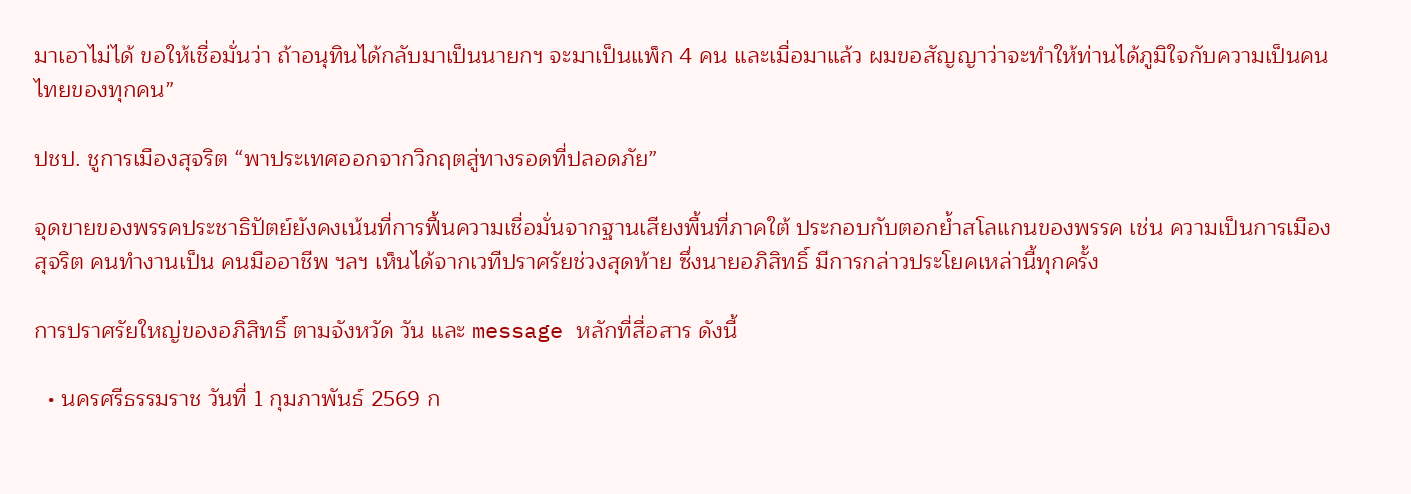มาเอาไม่ได้ ขอให้เชื่อมั่นว่า ถ้าอนุทินได้กลับมาเป็นนายกฯ จะมาเป็นแพ็ก 4 คน และเมื่อมาแล้ว ผมขอสัญญาว่าจะทำให้ท่านได้ภูมิใจกับความเป็นคนไทยของทุกคน”

ปชป. ชูการเมืองสุจริต “พาประเทศออกจากวิกฤตสู่ทางรอดที่ปลอดภัย”

จุดขายของพรรคประชาธิปัตย์ยังคงเน้นที่การฟื้นความเชื่อมั่นจากฐานเสียงพื้นที่ภาคใต้ ประกอบกับตอกย้ำสโลแกนของพรรค เช่น ความเป็นการเมืองสุจริต คนทำงานเป็น คนมืออาชีพ ฯลฯ เห็นได้จากเวทีปราศรัยช่วงสุดท้าย ซึ่งนายอภิสิทธิ์ มีการกล่าวประโยคเหล่านี้ทุกครั้ง

การปราศรัยใหญ่ของอภิสิทธิ์ ตามจังหวัด วัน และ message หลักที่สื่อสาร ดังนี้

  • นครศรีธรรมราช วันที่ 1 กุมภาพันธ์ 2569 ก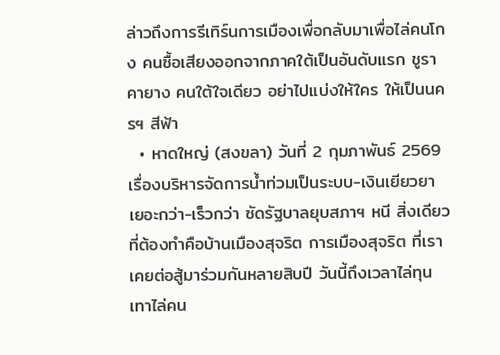ล่าวถึงการรีเทิร์นการเมืองเพื่อกลับมาเพื่อไล่คนโกง คนซื้อเสียงออกจากภาคใต้เป็นอันดับแรก ชูราคายาง คนใต้ใจเดียว อย่าไปแบ่งให้ใคร ให้เป็นนครฯ สีฟ้า
  • หาดใหญ่ (สงขลา) วันที่ 2 กุมภาพันธ์ 2569 เรื่องบริหารจัดการน้ำท่วมเป็นระบบ-เงินเยียวยา เยอะกว่า-เร็วกว่า ซัดรัฐบาลยุบสภาฯ หนี สิ่งเดียวที่ต้องทำคือบ้านเมืองสุจริต การเมืองสุจริต ที่เราเคยต่อสู้มาร่วมกันหลายสิบปี วันนี้ถึงเวลาไล่ทุนเทาไล่คน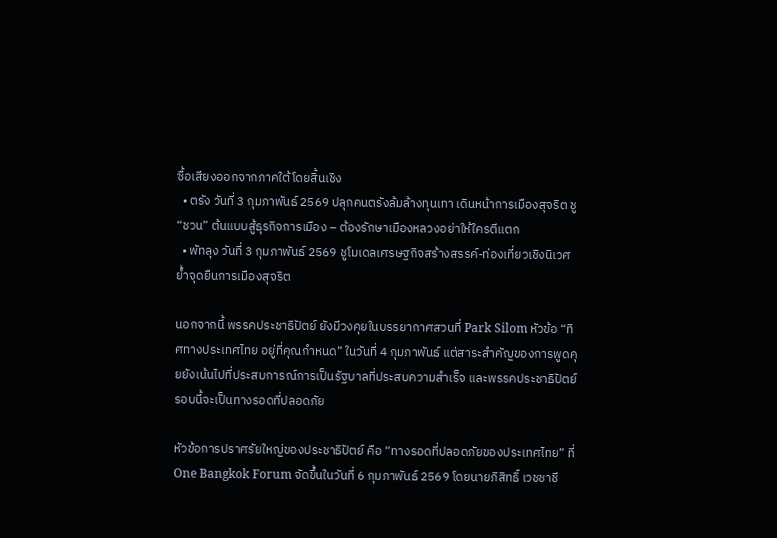ซื้อเสียงออกจากภาคใต้โดยสิ้นเชิง
  • ตรัง วันที่ 3 กุมภาพันธ์ 2569 ปลุกคนตรังล้มล้างทุนเทา เดินหน้าการเมืองสุจริต ชู “ชวน” ต้นแบบสู้ธุรกิจการเมือง – ต้องรักษาเมืองหลวงอย่าให้ใครตีแตก
  • พัทลุง วันที่ 3 กุมภาพันธ์ 2569 ชูโมเดลเศรษฐกิจสร้างสรรค์-ท่องเที่ยวเชิงนิเวศ ย้ำจุดยืนการเมืองสุจริต

นอกจากนี้ พรรคประชาธิปัตย์ ยังมีวงคุยในบรรยากาศสวนที่ Park Silom หัวข้อ “ทิศทางประเทศไทย อยู่ที่คุณกำหนด” ในวันที่ 4 กุมภาพันธ์ แต่สาระสำคัญของการพูดคุยยังเน้นไปที่ประสบการณ์การเป็นรัฐบาลที่ประสบความสำเร็จ และพรรคประชาธิปัตย์รอบนี้จะเป็นทางรอดที่ปลอดภัย

หัวข้อการปราศรัยใหญ่ของประชาธิปัตย์ คือ “ทางรอดที่ปลอดภัยของประเทศไทย” ที่ One Bangkok Forum จัดขึ้นในวันที่ 6 กุมภาพันธ์ 2569 โดยนายภิสิทธิ์ เวชชาชี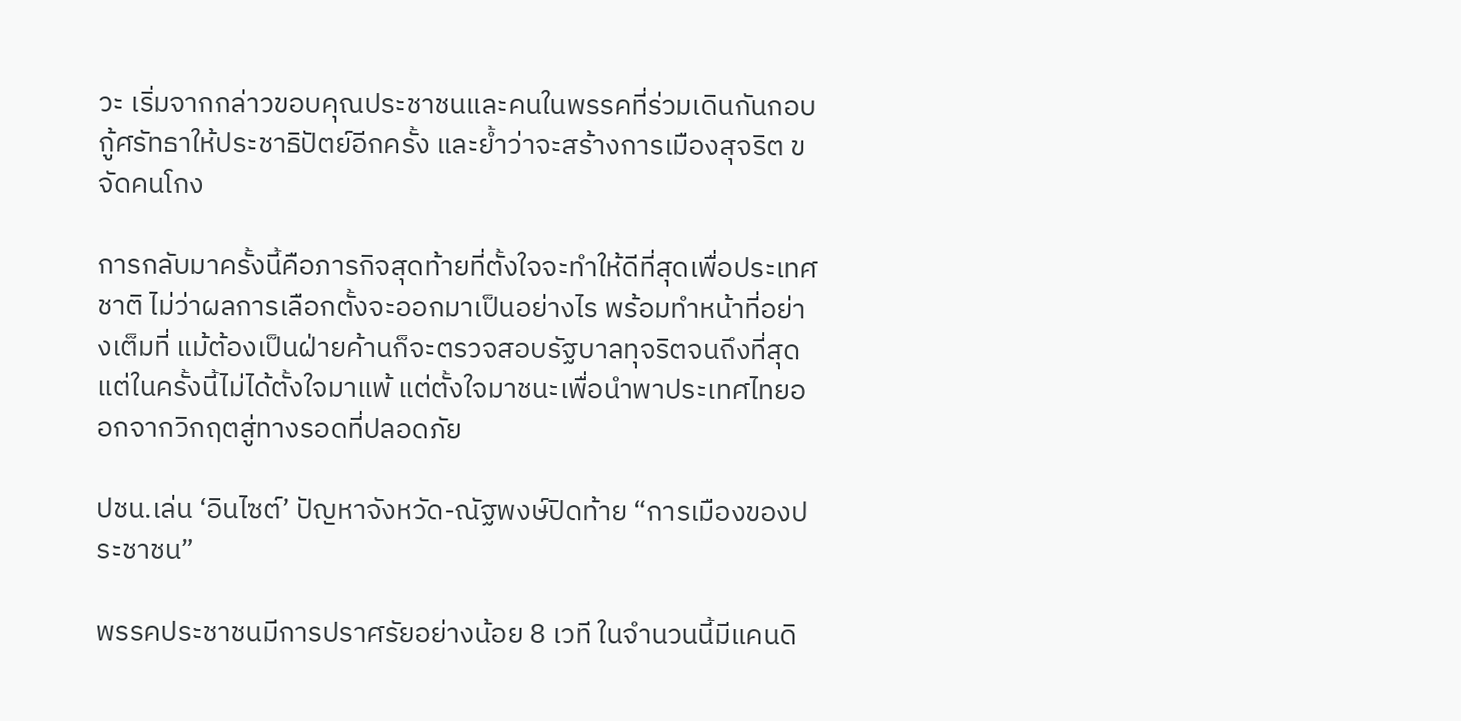วะ เริ่มจากกล่าวขอบคุณประชาชนและคนในพรรคที่ร่วมเดินกันกอบกู้ศรัทธาให้ประชาธิปัตย์อีกครั้ง และย้ำว่าจะสร้างการเมืองสุจริต ขจัดคนโกง

การกลับมาครั้งนี้คือภารกิจสุดท้ายที่ตั้งใจจะทำให้ดีที่สุดเพื่อประเทศชาติ ไม่ว่าผลการเลือกตั้งจะออกมาเป็นอย่างไร พร้อมทำหน้าที่อย่างเต็มที่ แม้ต้องเป็นฝ่ายค้านก็จะตรวจสอบรัฐบาลทุจริตจนถึงที่สุด แต่ในครั้งนี้ไม่ได้ตั้งใจมาแพ้ แต่ตั้งใจมาชนะเพื่อนำพาประเทศไทยออกจากวิกฤตสู่ทางรอดที่ปลอดภัย

ปชน.เล่น ‘อินไซต์’ ปัญหาจังหวัด-ณัฐพงษ์ปิดท้าย “การเมืองของประชาชน”

พรรคประชาชนมีการปราศรัยอย่างน้อย 8 เวที ในจำนวนนี้มีแคนดิ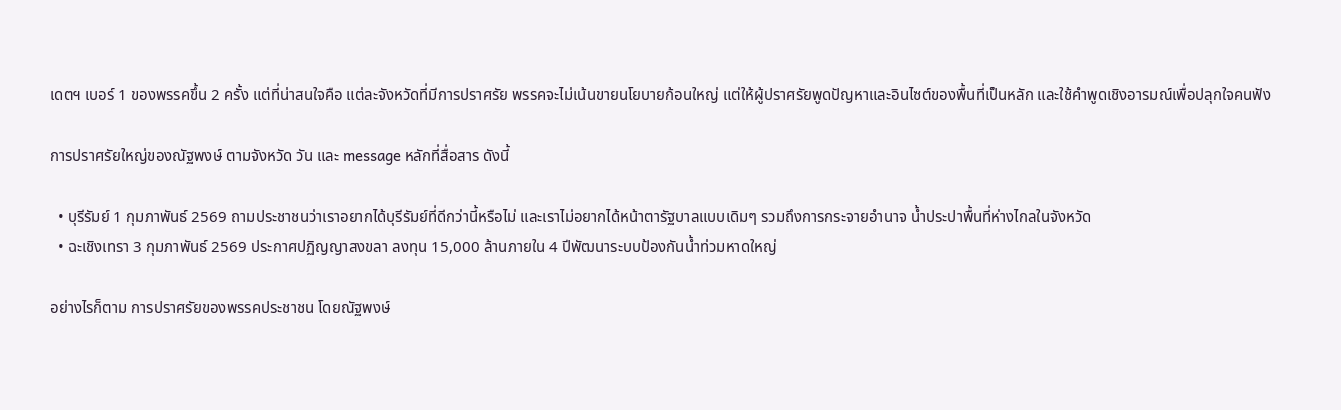เดตฯ เบอร์ 1 ของพรรคขึ้น 2 ครั้ง แต่ที่น่าสนใจคือ แต่ละจังหวัดที่มีการปราศรัย พรรคจะไม่เน้นขายนโยบายก้อนใหญ่ แต่ให้ผู้ปราศรัยพูดปัญหาและอินไซต์ของพื้นที่เป็นหลัก และใช้คำพูดเชิงอารมณ์เพื่อปลุกใจคนฟัง

การปราศรัยใหญ่ของณัฐพงษ์ ตามจังหวัด วัน และ message หลักที่สื่อสาร ดังนี้

  • บุรีรัมย์ 1 กุมภาพันธ์ 2569 ถามประชาชนว่าเราอยากได้บุรีรัมย์ที่ดีกว่านี้หรือไม่ และเราไม่อยากได้หน้าตารัฐบาลแบบเดิมๆ รวมถึงการกระจายอำนาจ น้ำประปาพื้นที่ห่างไกลในจังหวัด
  • ฉะเชิงเทรา 3 กุมภาพันธ์ 2569 ประกาศปฏิญญาสงขลา ลงทุน 15,000 ล้านภายใน 4 ปีพัฒนาระบบป้องกันน้ำท่วมหาดใหญ่

อย่างไรก็ตาม การปราศรัยของพรรคประชาชน โดยณัฐพงษ์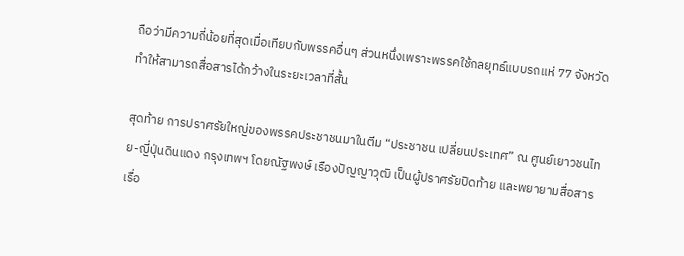ถือว่ามีความถี่น้อยที่สุดเมื่อเทียบกับพรรคอื่นๆ ส่วนหนึ่งเพราะพรรคใช้กลยุทธ์แบบรถแห่ 77 จังหวัด ทำให้สามารถสื่อสารได้กว้างในระยะเวลาที่สั้น

สุดท้าย การปราศรัยใหญ่ของพรรคประชาชนมาในตีม “ประชาชน เปลี่ยนประเทศ” ณ ศูนย์เยาวชนไทย-ญี่ปุ่นดินแดง กรุงเทพฯ โดยณัฐพงษ์ เรืองปัญญาวุฒิ เป็นผู้ปราศรัยปิดท้าย และพยายามสื่อสารเรื่อ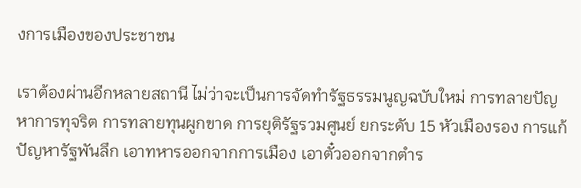งการเมืองของประชาชน

เราต้องผ่านอีกหลายสถานี ไม่ว่าจะเป็นการจัดทำรัฐธรรมนูญฉบับใหม่ การทลายปัญหาการทุจริต การทลายทุนผูกขาด การยุติรัฐรวมศูนย์ ยกระดับ 15 หัวเมืองรอง การแก้ปัญหารัฐพันลึก เอาทหารออกจากการเมือง เอาตั๋วออกจากตำร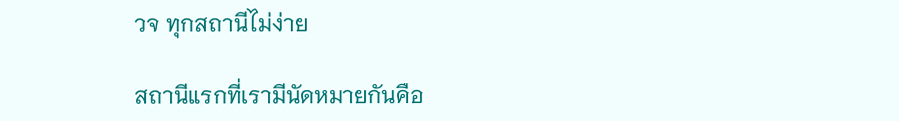วจ ทุกสถานีไม่ง่าย

สถานีแรกที่เรามีนัดหมายกันคือ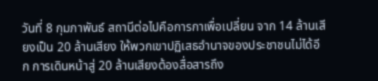วันที่ 8 กุมภาพันธ์ สถานีต่อไปคือการกาเพื่อเปลี่ยน จาก 14 ล้านเสียงเป็น 20 ล้านเสียง ให้พวกเขาปฏิเสธอำนาจของประชาชนไม่ได้อีก การเดินหน้าสู่ 20 ล้านเสียงต้องสื่อสารถึง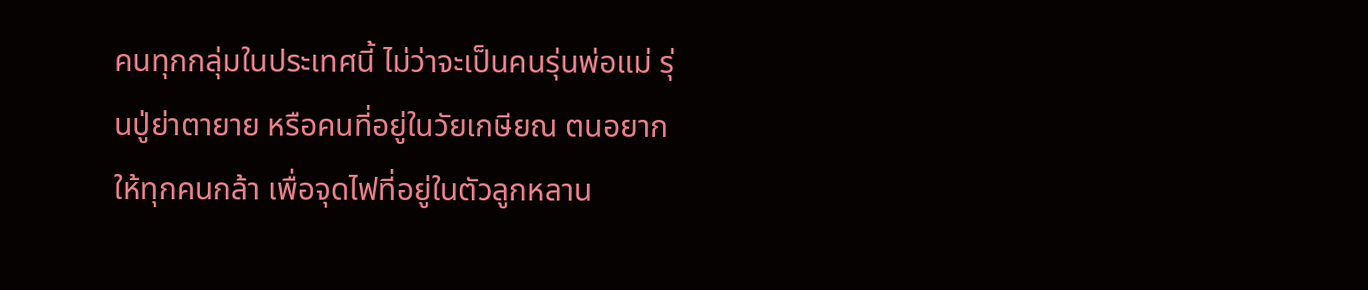คนทุกกลุ่มในประเทศนี้ ไม่ว่าจะเป็นคนรุ่นพ่อแม่ รุ่นปู่ย่าตายาย หรือคนที่อยู่ในวัยเกษียณ ตนอยากให้ทุกคนกล้า เพื่อจุดไฟที่อยู่ในตัวลูกหลาน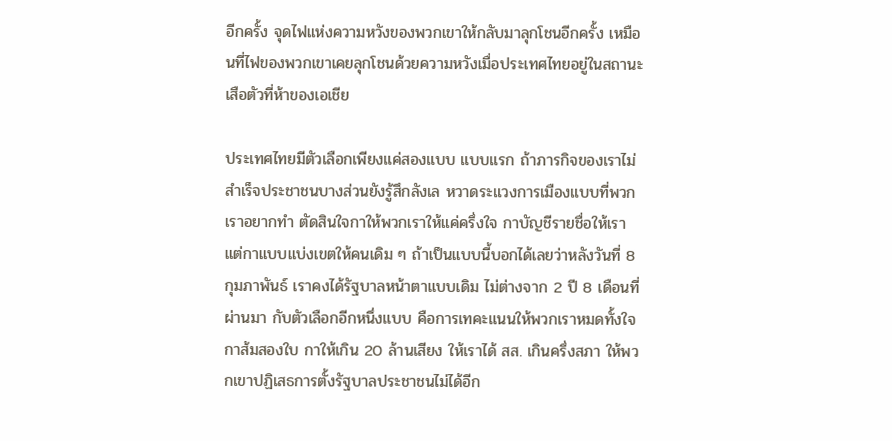อีกครั้ง จุดไฟแห่งความหวังของพวกเขาให้กลับมาลุกโชนอีกครั้ง เหมือนที่ไฟของพวกเขาเคยลุกโชนด้วยความหวังเมื่อประเทศไทยอยู่ในสถานะเสือตัวที่ห้าของเอเชีย

ประเทศไทยมีตัวเลือกเพียงแค่สองแบบ แบบแรก ถ้าภารกิจของเราไม่สำเร็จประชาชนบางส่วนยังรู้สึกลังเล หวาดระแวงการเมืองแบบที่พวกเราอยากทำ ตัดสินใจกาให้พวกเราให้แค่ครึ่งใจ กาบัญชีรายชื่อให้เรา แต่กาแบบแบ่งเขตให้คนเดิม ๆ ถ้าเป็นแบบนี้บอกได้เลยว่าหลังวันที่ 8 กุมภาพันธ์ เราคงได้รัฐบาลหน้าตาแบบเดิม ไม่ต่างจาก 2 ปี 8 เดือนที่ผ่านมา กับตัวเลือกอีกหนึ่งแบบ คือการเทคะแนนให้พวกเราหมดทั้งใจ กาส้มสองใบ กาให้เกิน 20 ล้านเสียง ให้เราได้ สส. เกินครึ่งสภา ให้พวกเขาปฏิเสธการตั้งรัฐบาลประชาชนไม่ได้อีก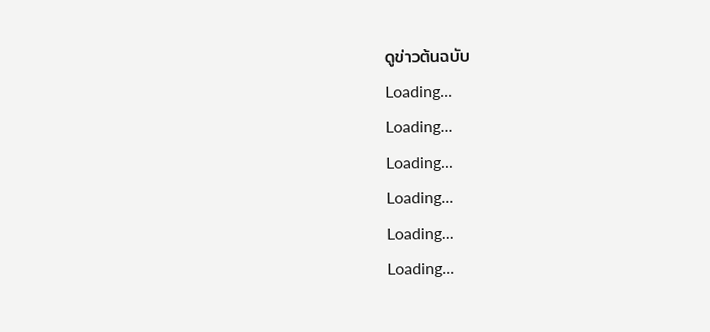ดูข่าวต้นฉบับ
Loading...
Loading...
Loading...
Loading...
Loading...
Loading...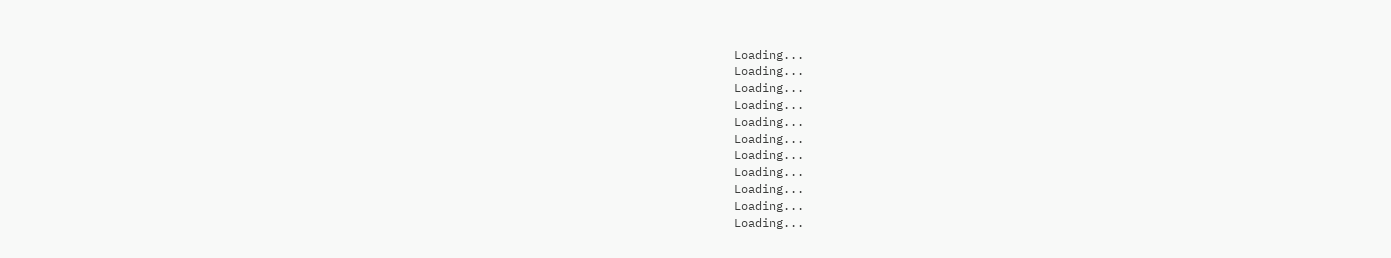Loading...
Loading...
Loading...
Loading...
Loading...
Loading...
Loading...
Loading...
Loading...
Loading...
Loading...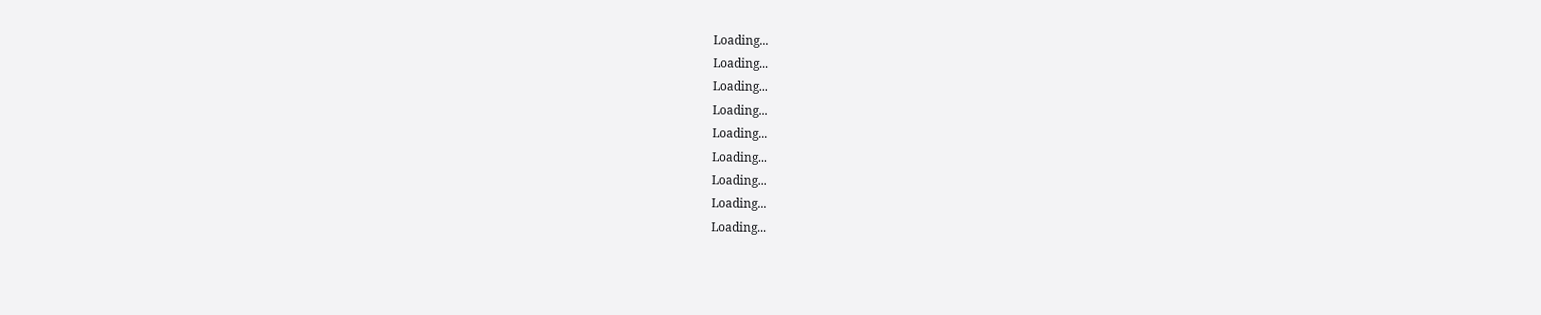Loading...
Loading...
Loading...
Loading...
Loading...
Loading...
Loading...
Loading...
Loading...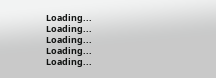Loading...
Loading...
Loading...
Loading...
Loading...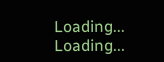Loading...
Loading...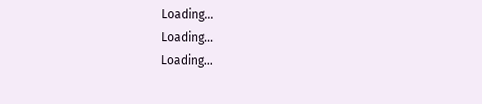Loading...
Loading...
Loading...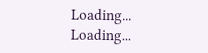Loading...
Loading...